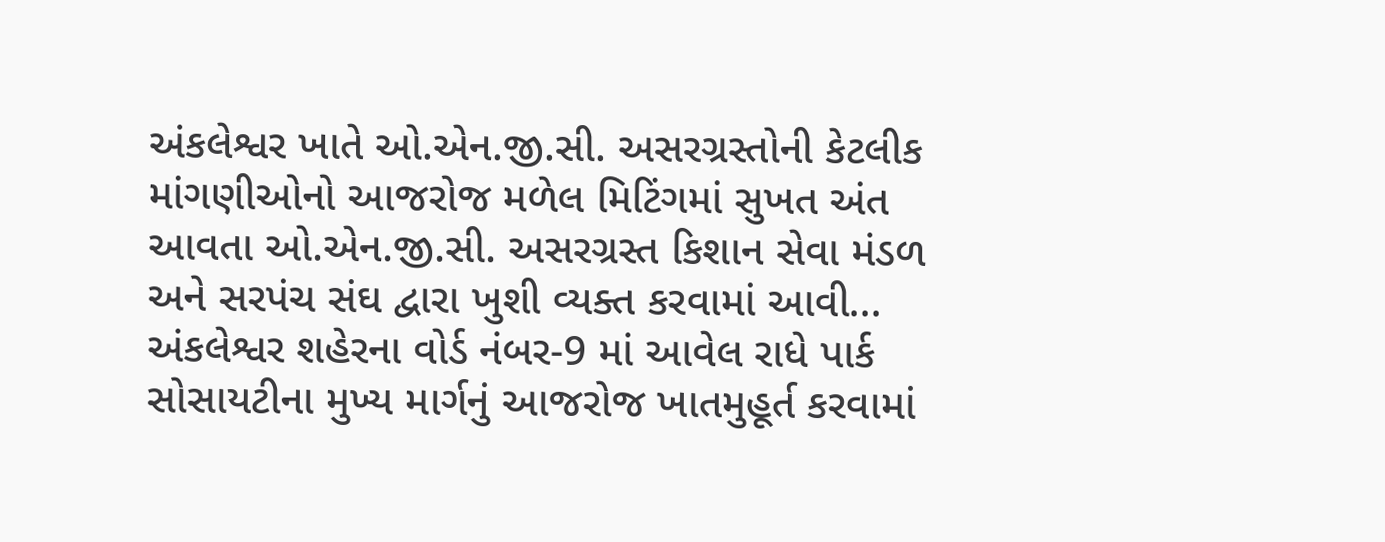અંકલેશ્વર ખાતે ઓ.એન.જી.સી. અસરગ્રસ્તોની કેટલીક માંગણીઓનો આજરોજ મળેલ મિટિંગમાં સુખત અંત આવતા ઓ.એન.જી.સી. અસરગ્રસ્ત કિશાન સેવા મંડળ અને સરપંચ સંઘ દ્વારા ખુશી વ્યક્ત કરવામાં આવી...
અંકલેશ્વર શહેરના વોર્ડ નંબર-9 માં આવેલ રાધે પાર્ક સોસાયટીના મુખ્ય માર્ગનું આજરોજ ખાતમુહૂર્ત કરવામાં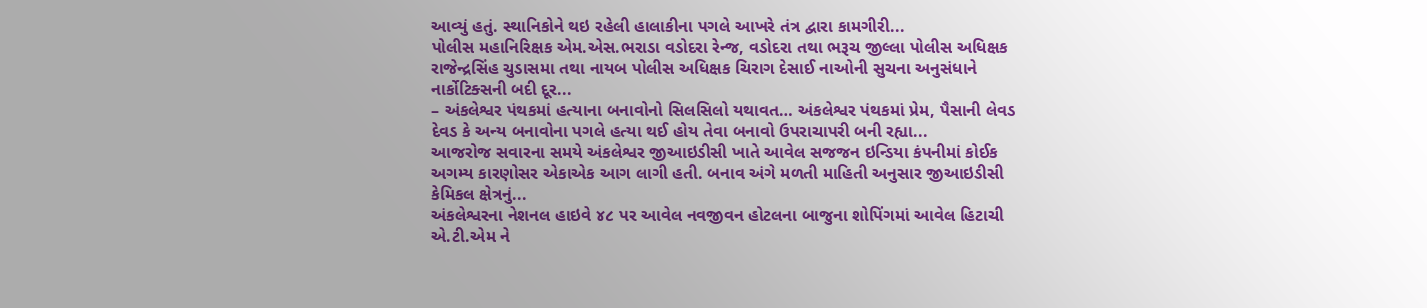આવ્યું હતું. સ્થાનિકોને થઇ રહેલી હાલાકીના પગલે આખરે તંત્ર દ્વારા કામગીરી...
પોલીસ મહાનિરિક્ષક એમ.એસ.ભરાડા વડોદરા રેન્જ, વડોદરા તથા ભરૂચ જીલ્લા પોલીસ અધિક્ષક રાજેન્દ્રસિંહ ચુડાસમા તથા નાયબ પોલીસ અધિક્ષક ચિરાગ દેસાઈ નાઓની સુચના અનુસંધાને નાર્કોટિક્સની બદી દૂર...
– અંકલેશ્વર પંથકમાં હત્યાના બનાવોનો સિલસિલો યથાવત… અંકલેશ્વર પંથકમાં પ્રેમ, પૈસાની લેવડ દેવડ કે અન્ય બનાવોના પગલે હત્યા થઈ હોય તેવા બનાવો ઉપરાચાપરી બની રહ્યા...
આજરોજ સવારના સમયે અંકલેશ્વર જીઆઇડીસી ખાતે આવેલ સજજન ઇન્ડિયા કંપનીમાં કોઈક અગમ્ય કારણોસર એકાએક આગ લાગી હતી. બનાવ અંગે મળતી માહિતી અનુસાર જીઆઇડીસી કેમિકલ ક્ષેત્રનું...
અંકલેશ્વરના નેશનલ હાઇવે ૪૮ પર આવેલ નવજીવન હોટલના બાજુના શોપિંગમાં આવેલ હિટાચી એ.ટી.એમ ને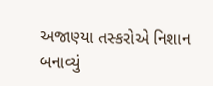અજાણ્યા તસ્કરોએ નિશાન બનાવ્યું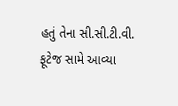હતું તેના સી.સી.ટી.વી. ફૂટેજ સામે આવ્યા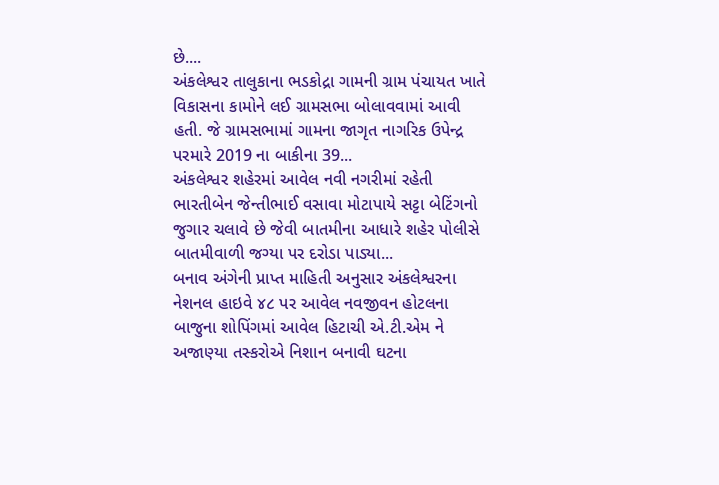છે....
અંકલેશ્વર તાલુકાના ભડકોદ્રા ગામની ગ્રામ પંચાયત ખાતે વિકાસના કામોને લઈ ગ્રામસભા બોલાવવામાં આવી હતી. જે ગ્રામસભામાં ગામના જાગૃત નાગરિક ઉપેન્દ્ર પરમારે 2019 ના બાકીના 39...
અંકલેશ્વર શહેરમાં આવેલ નવી નગરીમાં રહેતી ભારતીબેન જેન્તીભાઈ વસાવા મોટાપાયે સટ્ટા બેટિંગનો જુગાર ચલાવે છે જેવી બાતમીના આધારે શહેર પોલીસે બાતમીવાળી જગ્યા પર દરોડા પાડ્યા...
બનાવ અંગેની પ્રાપ્ત માહિતી અનુસાર અંકલેશ્વરના નેશનલ હાઇવે ૪૮ પર આવેલ નવજીવન હોટલના બાજુના શોપિંગમાં આવેલ હિટાચી એ.ટી.એમ ને અજાણ્યા તસ્કરોએ નિશાન બનાવી ઘટના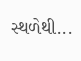સ્થળેથી...